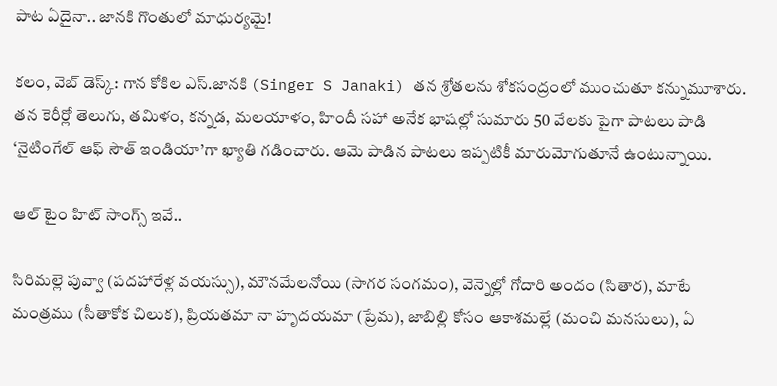పాట ఏదైనా.. జానకి గొంతులో మాధుర్యమై!

కలం, వెబ్ డెస్క్: గాన కోకిల ఎస్.జానకి (Singer S Janaki) తన శ్రోతలను శోకసంద్రంలో ముంచుతూ కన్నుమూశారు. తన కెరీర్లో తెలుగు, తమిళం, కన్నడ, మలయాళం, హిందీ సహా అనేక భాషల్లో సుమారు 50 వేలకు పైగా పాటలు పాడి ‘నైటింగేల్ ఆఫ్ సౌత్ ఇండియా’గా ఖ్యాతి గడించారు. ఆమె పాడిన పాటలు ఇప్పటికీ మారుమోగుతూనే ఉంటున్నాయి.

ఆల్ టైం హిట్ సాంగ్స్ ఇవే..

సిరిమల్లె పువ్వా (పదహారేళ్ల వయస్సు), మౌనమేలనోయి (సాగర సంగమం), వెన్నెల్లో గోదారి అందం (సితార), మాటే మంత్రము (సీతాకోక చిలుక), ప్రియతమా నా హృదయమా (ప్రేమ), జాబిల్లి కోసం ఆకాశమల్లే (మంచి మనసులు), ఏ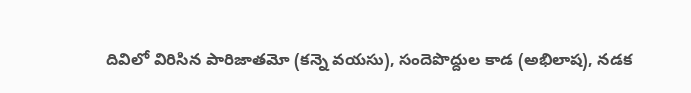దివిలో విరిసిన పారిజాతమో (కన్నె వయసు), సందెపొద్దుల కాడ (అభిలాష), నడక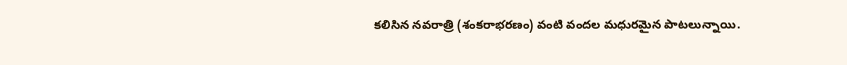కలిసిన నవరాత్రి (శంకరాభరణం) వంటి వందల మధురమైన పాటలున్నాయి.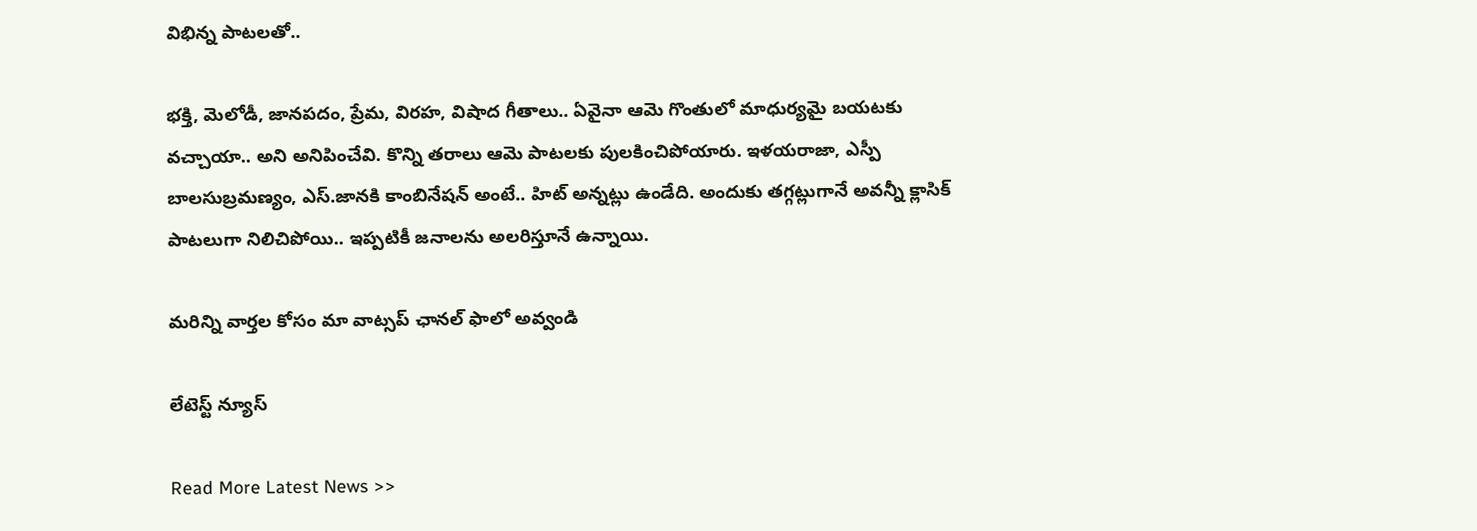విభిన్న పాటలతో..

భక్తి, మెలోడీ, జానపదం, ప్రేమ, విరహ, విషాద గీతాలు.. ఏవైనా ఆమె గొంతులో మాధుర్యమై బయటకు వచ్చాయా.. అని అనిపించేవి. కొన్ని తరాలు ఆమె పాటలకు పులకించిపోయారు. ఇళయరాజా, ఎస్పీ బాలసుబ్రమణ్యం, ఎస్.జానకి కాంబినేషన్ అంటే.. హిట్ అన్నట్లు ఉండేది. అందుకు తగ్గట్లుగానే అవన్నీ క్లాసిక్ పాటలుగా నిలిచిపోయి.. ఇప్పటికీ జనాలను అలరిస్తూనే ఉన్నాయి.

మ‌రిన్ని వార్త‌ల కోసం మా వాట్స‌ప్ ఛాన‌ల్ ఫాలో అవ్వండి

లేటెస్ట్ న్యూస్‌

Read More Latest News >>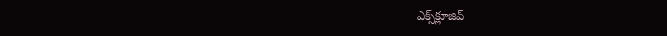ఎక్స్‌క్లూజివ్‌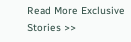Read More Exclusive Stories >>